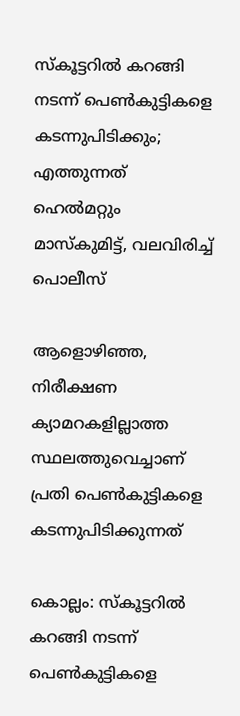സ്‌കൂട്ടറിൽ കറങ്ങി നടന്ന് പെൺകുട്ടികളെ കടന്നുപിടിക്കും; എത്തുന്നത് ഹെൽമറ്റും മാസ്‌കുമിട്ട്, വലവിരിച്ച് പൊലീസ്

ആളൊഴിഞ്ഞ, നിരീക്ഷണ ക്യാമറകളില്ലാത്ത സ്ഥലത്തുവെച്ചാണ് പ്രതി പെണ്‍കുട്ടികളെ കടന്നുപിടിക്കുന്നത്

കൊല്ലം: സ്‌കൂട്ടറില്‍ കറങ്ങി നടന്ന് പെണ്‍കുട്ടികളെ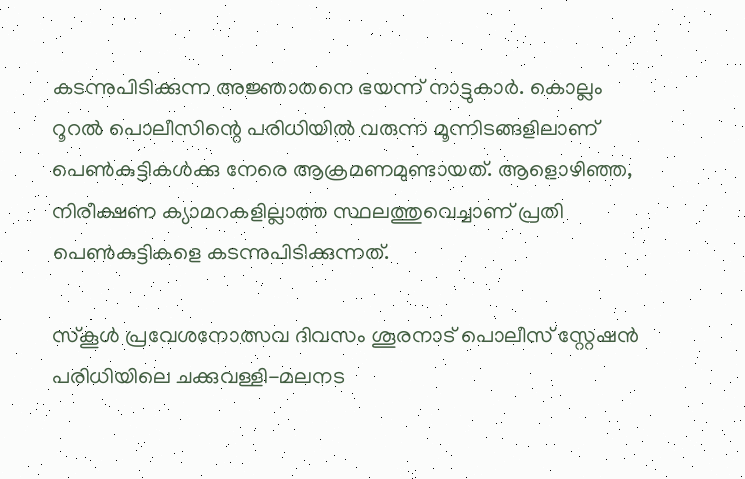കടന്നുപിടിക്കുന്ന അജ്ഞാതനെ ഭയന്ന് നാട്ടുകാർ. കൊല്ലം റൂറല്‍ പൊലീസിന്റെ പരിധിയില്‍ വരുന്ന മൂന്നിടങ്ങളിലാണ് പെണ്‍കുട്ടികള്‍ക്കു നേരെ ആക്രമണമുണ്ടായത്. ആളൊഴിഞ്ഞ, നിരീക്ഷണ ക്യാമറകളില്ലാത്ത സ്ഥലത്തുവെച്ചാണ് പ്രതി പെണ്‍കുട്ടികളെ കടന്നുപിടിക്കുന്നത്.

സ്‌കൂള്‍ പ്രവേശനോത്സവ ദിവസം ശൂരനാട് പൊലീസ് സ്റ്റേഷന്‍ പരിധിയിലെ ചക്കുവള്ളി-മലനട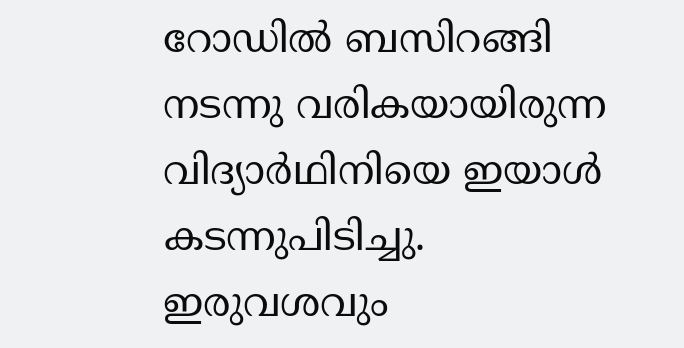റോഡില്‍ ബസിറങ്ങി നടന്നു വരികയായിരുന്ന വിദ്യാര്‍ഥിനിയെ ഇയാള്‍ കടന്നുപിടിച്ചു. ഇരുവശവും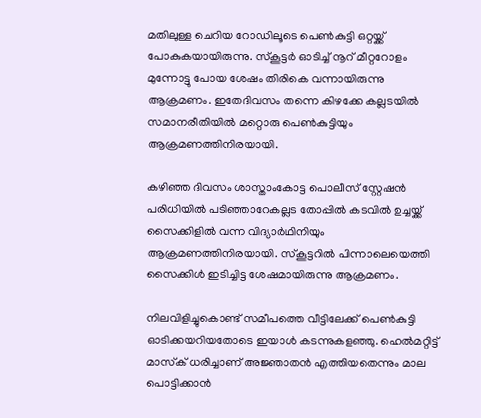മതിലുള്ള ചെറിയ റോഡിലൂടെ പെണ്‍കുട്ടി ഒറ്റയ്ക്ക് പോകുകയായിരുന്നു. സ്‌കൂട്ടര്‍ ഓടിച്ച് നൂറ് മീറ്ററോളം മുന്നോട്ടു പോയ ശേഷം തിരികെ വന്നായിരുന്നു ആക്രമണം. ഇതേദിവസം തന്നെ കിഴക്കേ കല്ലടയില്‍ സമാനരീതിയില്‍ മറ്റൊരു പെണ്‍കുട്ടിയും ആക്രമണത്തിനിരയായി.

കഴിഞ്ഞ ദിവസം ശാസ്താംകോട്ട പൊലീസ് സ്റ്റേഷന്‍ പരിധിയില്‍ പടിഞ്ഞാറേകല്ലട തോപ്പില്‍ കടവില്‍ ഉച്ചയ്ക്ക് സൈക്കിളില്‍ വന്ന വിദ്യാര്‍ഥിനിയും ആക്രമണത്തിനിരയായി. സ്‌കൂട്ടറില്‍ പിന്നാലെയെത്തി സൈക്കിള്‍ ഇടിച്ചിട്ട ശേഷമായിരുന്നു ആക്രമണം.

നിലവിളിച്ചുകൊണ്ട് സമീപത്തെ വീട്ടിലേക്ക് പെണ്‍കുട്ടി ഓടിക്കയറിയതോടെ ഇയാള്‍ കടന്നുകളഞ്ഞു. ഹെല്‍മറ്റിട്ട് മാസ്‌ക് ധരിച്ചാണ് അജ്ഞാതന്‍ എത്തിയതെന്നും മാല പൊട്ടിക്കാന്‍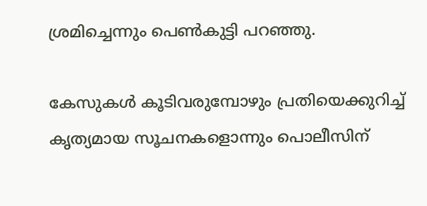ശ്രമിച്ചെന്നും പെണ്‍കുട്ടി പറഞ്ഞു.

കേസുകള്‍ കൂടിവരുമ്പോഴും പ്രതിയെക്കുറിച്ച് കൃത്യമായ സൂചനകളൊന്നും പൊലീസിന്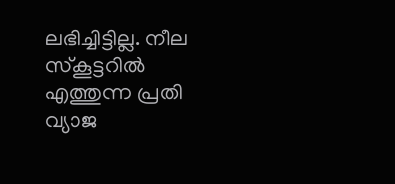ലഭിച്ചിട്ടില്ല. നീല സ്‌കൂട്ടറില്‍ എത്തുന്ന പ്രതി വ്യാജ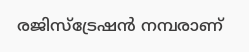രജിസ്‌ട്രേഷന്‍ നമ്പരാണ്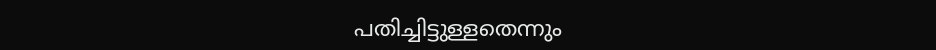പതിച്ചിട്ടുള്ളതെന്നും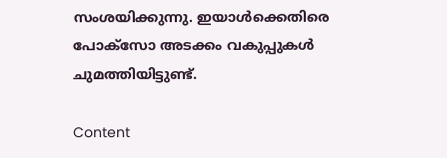സംശയിക്കുന്നു. ഇയാള്‍ക്കെതിരെ പോക്‌സോ അടക്കം വകുപ്പുകള്‍ ചുമത്തിയിട്ടുണ്ട്.

Content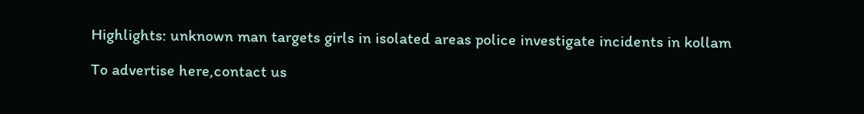Highlights: unknown man targets girls in isolated areas police investigate incidents in kollam

To advertise here,contact us